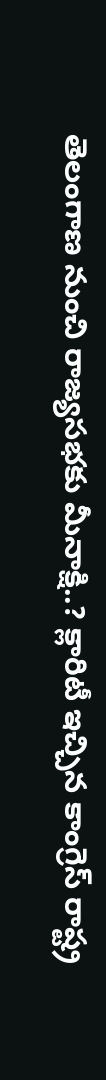తెలంగాణ నుంచి రాజ్యసభకు మీనాక్షి..? క్లారిటీ ఇచ్చిన కాంగ్రెస్ రాష్ట్ర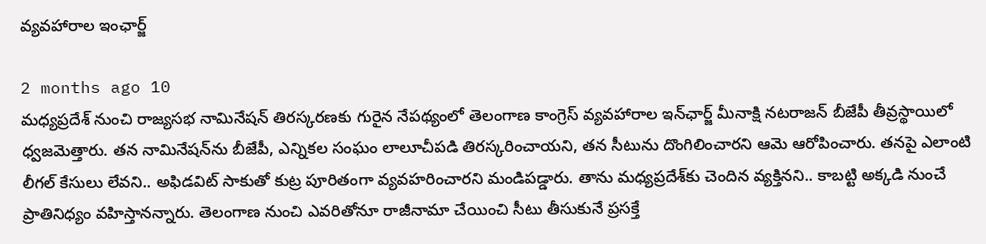వ్యవహారాల ఇంఛార్జ్

2 months ago 10
మధ్యప్రదేశ్ నుంచి రాజ్యసభ నామినేషన్ తిరస్కరణకు గురైన నేపథ్యంలో తెలంగాణ కాంగ్రెస్ వ్యవహారాల ఇన్‌ఛార్జ్ మీనాక్షి నటరాజన్ బీజేపీ తీవ్రస్థాయిలో ధ్వజమెత్తారు. తన నామినేషన్‌ను బీజేపీ, ఎన్నికల సంఘం లాలూచీపడి తిరస్కరించాయని, తన సీటును దొంగిలించారని ఆమె ఆరోపించారు. తనపై ఎలాంటి లీగల్ కేసులు లేవని.. అఫిడవిట్ సాకుతో కుట్ర పూరితంగా వ్యవహరించారని మండిపడ్డారు. తాను మధ్యప్రదేశ్‌కు చెందిన వ్యక్తినని.. కాబట్టి అక్కడి నుంచే ప్రాతినిధ్యం వహిస్తానన్నారు. తెలంగాణ నుంచి ఎవరితోనూ రాజీనామా చేయించి సీటు తీసుకునే ప్రసక్తే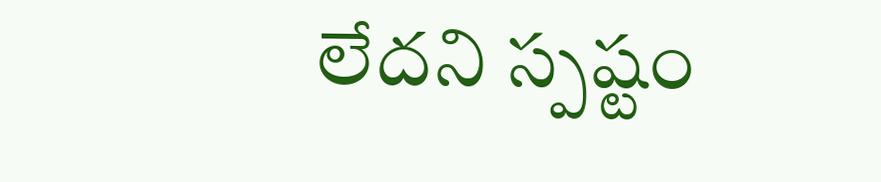లేదని స్పష్టం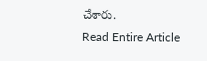చేశారు.
Read Entire Article